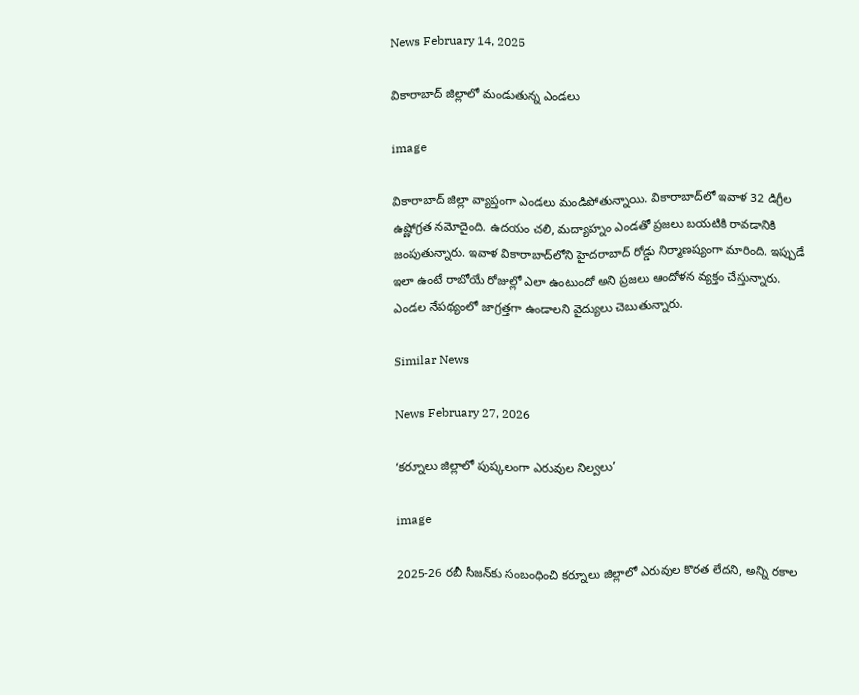News February 14, 2025

వికారాబాద్ జిల్లాలో మండుతున్న ఎండలు

image

వికారాబాద్ జిల్లా వ్యాప్తంగా ఎండలు మండిపోతున్నాయి. వికారాబాద్‌లో ఇవాళ 32 డిగ్రీల ఉష్ణోగ్రత నమోదైంది. ఉదయం చలి, మద్యాహ్నం ఎండతో ప్రజలు బయటికి రావడానికి జంపుతున్నారు. ఇవాళ వికారాబాద్‌లోని హైదరాబాద్ రోడ్డు నిర్మాణష్యంగా మారింది. ఇప్పుడే ఇలా ఉంటే రాబోయే రోజుల్లో ఎలా ఉంటుందో అని ప్రజలు ఆందోళన వ్యక్తం చేస్తున్నారు. ఎండల నేపథ్యంలో జాగ్రత్తగా ఉండాలని వైద్యులు చెబుతున్నారు.

Similar News

News February 27, 2026

‘కర్నూలు జిల్లాలో పుష్కలంగా ఎరువుల నిల్వలు’

image

2025-26 రబీ సీజన్‌కు సంబంధించి కర్నూలు జిల్లాలో ఎరువుల కొరత లేదని, అన్ని రకాల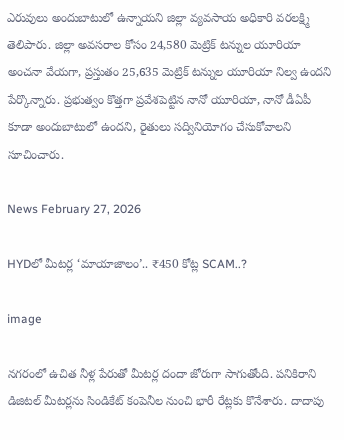ఎరువులు అందుబాటులో ఉన్నాయని జిల్లా వ్యవసాయ అధికారి వరలక్ష్మి తెలిపారు. జిల్లా అవసరాల కోసం 24,580 మెట్రిక్ టన్నుల యూరియా అంచనా వేయగా, ప్రస్తుతం 25,635 మెట్రిక్ టన్నుల యూరియా నిల్వ ఉందని పేర్కొన్నారు. ప్రభుత్వం కొత్తగా ప్రవేశపెట్టిన నానో యూరియా, నానో డీఏపీ కూడా అందుబాటులో ఉందని, రైతులు సద్వినియోగం చేసుకోవాలని సూచించారు.

News February 27, 2026

HYDలో మీటర్ల ‘మాయాజాలం’.. ₹450 కోట్ల SCAM..?

image

నగరంలో ఉచిత నీళ్ల పేరుతో మీటర్ల దందా జోరుగా సాగుతోంది. పనికిరాని డిజిటల్ మీటర్లను సిండికేట్ కంపెనీల నుంచి భారీ రేట్లకు కొనేశారు. దాదాపు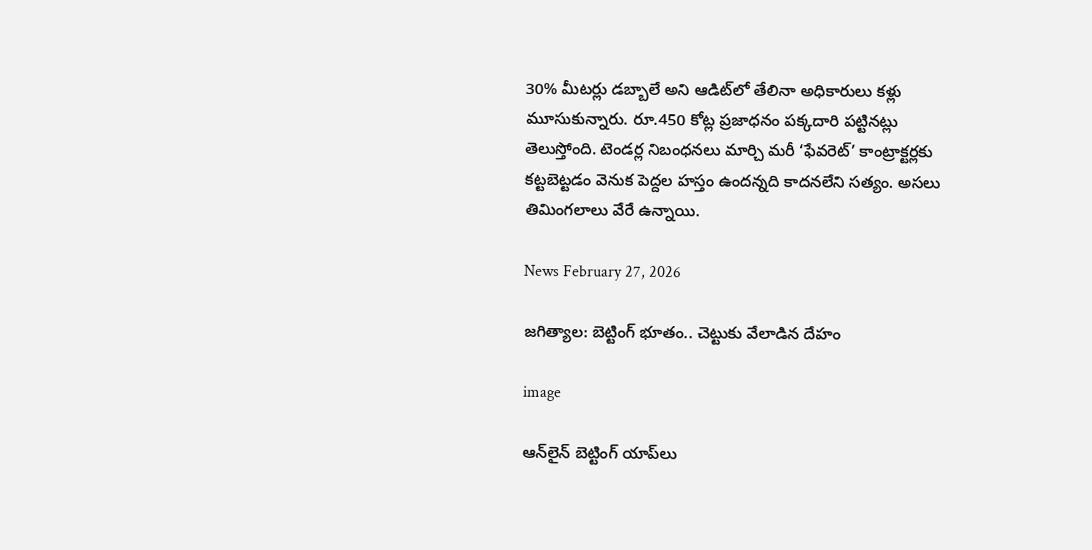30% మీటర్లు డబ్బాలే అని ఆడిట్‌లో తేలినా అధికారులు కళ్లు మూసుకున్నారు. రూ.450 కోట్ల ప్రజాధనం పక్కదారి పట్టినట్లు తెలుస్తోంది. టెండర్ల నిబంధనలు మార్చి మరీ ‘ఫేవరెట్’ కాంట్రాక్టర్లకు కట్టబెట్టడం వెనుక పెద్దల హస్తం ఉందన్నది కాదనలేని సత్యం. అసలు తిమింగలాలు వేరే ఉన్నాయి.

News February 27, 2026

జగిత్యాల: బెట్టింగ్ భూతం.. చెట్టుకు వేలాడిన దేహం

image

ఆన్‌లైన్ బెట్టింగ్ యాప్‌లు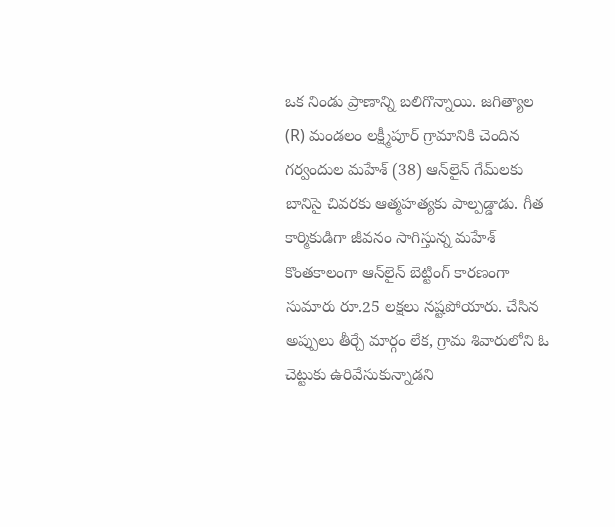ఒక నిండు ప్రాణాన్ని బలిగొన్నాయి. జగిత్యాల (R) మండలం లక్ష్మీపూర్ గ్రామానికి చెందిన గర్వందుల మహేశ్ (38) ఆన్‌లైన్ గేమ్‌లకు బానిసై చివరకు ఆత్మహత్యకు పాల్పడ్డాడు. గీత కార్మికుడిగా జీవనం సాగిస్తున్న మహేశ్ కొంతకాలంగా ఆన్‌లైన్ బెట్టింగ్‌ కారణంగా సుమారు రూ.25 లక్షలు నష్టపోయారు. చేసిన అప్పులు తీర్చే మార్గం లేక, గ్రామ శివారులోని ఓ చెట్టుకు ఉరివేసుకున్నాడని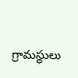గ్రామస్థులు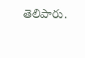తెలిపారు.